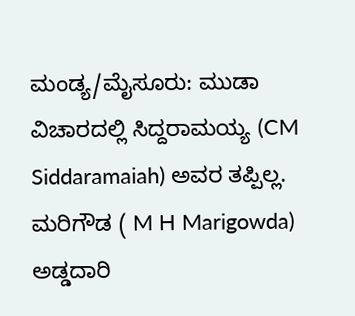ಮಂಡ್ಯ/ಮೈಸೂರು: ಮುಡಾ ವಿಚಾರದಲ್ಲಿ ಸಿದ್ದರಾಮಯ್ಯ (CM Siddaramaiah) ಅವರ ತಪ್ಪಿಲ್ಲ. ಮರಿಗೌಡ ( M H Marigowda) ಅಡ್ಡದಾರಿ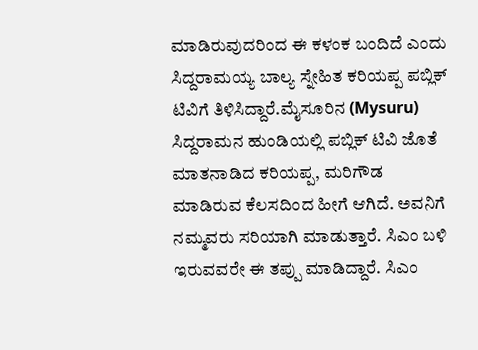ಮಾಡಿರುವುದರಿಂದ ಈ ಕಳಂಕ ಬಂದಿದೆ ಎಂದು ಸಿದ್ದರಾಮಯ್ಯ ಬಾಲ್ಯ ಸ್ನೇಹಿತ ಕರಿಯಪ್ಪ ಪಬ್ಲಿಕ್ ಟಿವಿಗೆ ತಿಳಿಸಿದ್ದಾರೆ.ಮೈಸೂರಿನ (Mysuru) ಸಿದ್ದರಾಮನ ಹುಂಡಿಯಲ್ಲಿ ಪಬ್ಲಿಕ್ ಟಿವಿ ಜೊತೆ ಮಾತನಾಡಿದ ಕರಿಯಪ್ಪ, ಮರಿಗೌಡ ಮಾಡಿರುವ ಕೆಲಸದಿಂದ ಹೀಗೆ ಆಗಿದೆ. ಅವನಿಗೆ ನಮ್ಮವರು ಸರಿಯಾಗಿ ಮಾಡುತ್ತಾರೆ. ಸಿಎಂ ಬಳಿ ಇರುವವರೇ ಈ ತಪ್ಪು ಮಾಡಿದ್ದಾರೆ. ಸಿಎಂ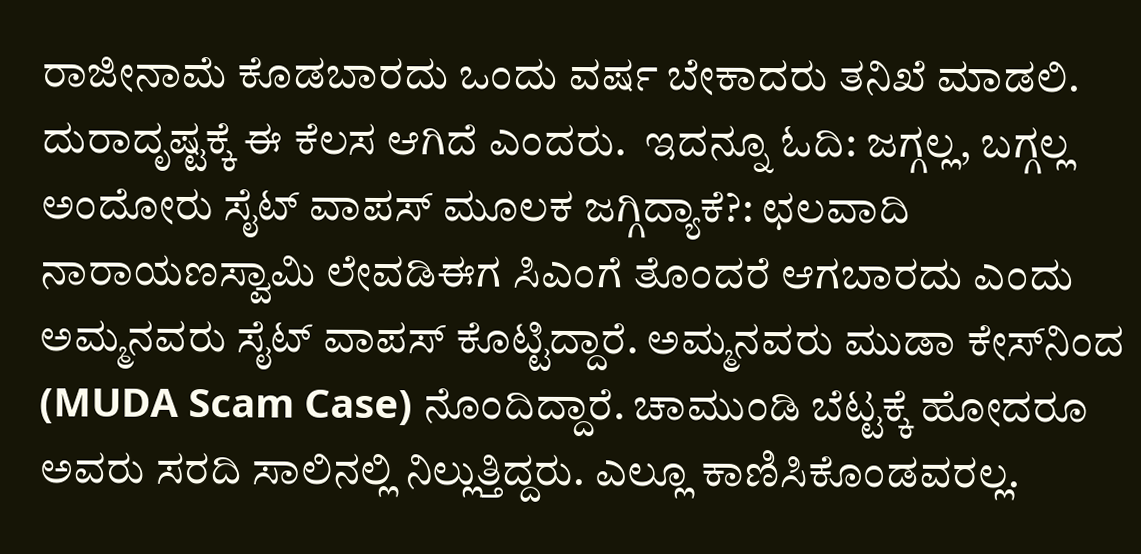ರಾಜೀನಾಮೆ ಕೊಡಬಾರದು ಒಂದು ವರ್ಷ ಬೇಕಾದರು ತನಿಖೆ ಮಾಡಲಿ. ದುರಾದೃಷ್ಟಕ್ಕೆ ಈ ಕೆಲಸ ಆಗಿದೆ ಎಂದರು.  ಇದನ್ನೂ ಓದಿ: ಜಗ್ಗಲ್ಲ, ಬಗ್ಗಲ್ಲ ಅಂದೋರು ಸೈಟ್ ವಾಪಸ್ ಮೂಲಕ ಜಗ್ಗಿದ್ಯಾಕೆ?: ಛಲವಾದಿ ನಾರಾಯಣಸ್ವಾಮಿ ಲೇವಡಿಈಗ ಸಿಎಂಗೆ ತೊಂದರೆ ಆಗಬಾರದು ಎಂದು ಅಮ್ಮನವರು ಸೈಟ್ ವಾಪಸ್ ಕೊಟ್ಟಿದ್ದಾರೆ. ಅಮ್ಮನವರು ಮುಡಾ ಕೇಸ್‌ನಿಂದ (MUDA Scam Case) ನೊಂದಿದ್ದಾರೆ. ಚಾಮುಂಡಿ ಬೆಟ್ಟಕ್ಕೆ ಹೋದರೂ ಅವರು ಸರದಿ ಸಾಲಿನಲ್ಲಿ ನಿಲ್ಲುತ್ತಿದ್ದರು. ಎಲ್ಲೂ ಕಾಣಿಸಿಕೊಂಡವರಲ್ಲ.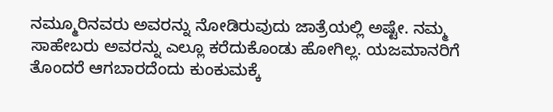ನಮ್ಮೂರಿನವರು ಅವರನ್ನು ನೋಡಿರುವುದು ಜಾತ್ರೆಯಲ್ಲಿ ಅಷ್ಟೇ. ನಮ್ಮ ಸಾಹೇಬರು ಅವರನ್ನು ಎಲ್ಲೂ ಕರೆದುಕೊಂಡು ಹೋಗಿಲ್ಲ. ಯಜಮಾನರಿಗೆ ತೊಂದರೆ ಆಗಬಾರದೆಂದು ಕುಂಕುಮಕ್ಕೆ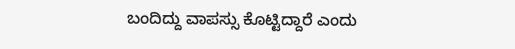ಬಂದಿದ್ದು ವಾಪಸ್ಸು ಕೊಟ್ಟಿದ್ದಾರೆ ಎಂದು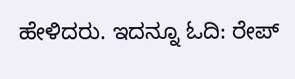ಹೇಳಿದರು. ಇದನ್ನೂ ಓದಿ: ರೇಪ್‌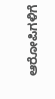ಆರೋಪಿಗಳಿಗೆ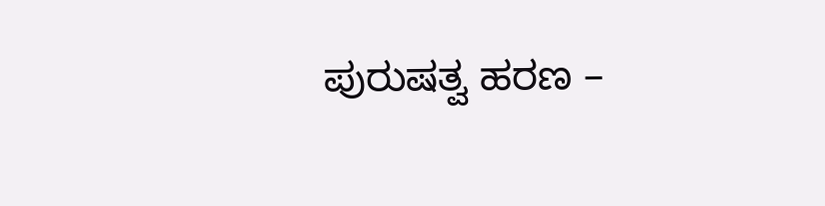ಪುರುಷತ್ವ ಹರಣ –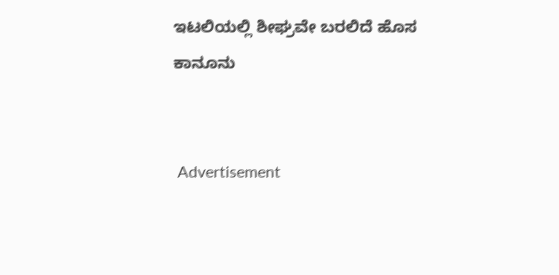ಇಟಲಿಯಲ್ಲಿ ಶೀಘ್ರವೇ ಬರಲಿದೆ ಹೊಸ ಕಾನೂನು


 Advertisement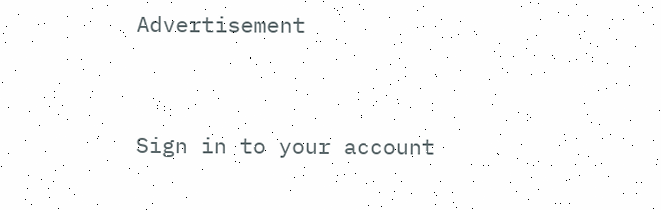Advertisement




Sign in to your account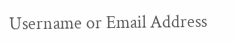Username or Email Address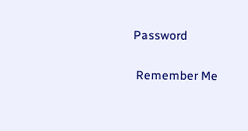Password

 Remember Me